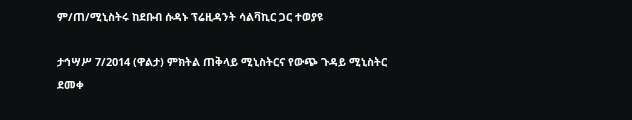ም/ጠ/ሚኒስትሩ ከደቡብ ሱዳኑ ፕሬዚዳንት ሳልቫኪር ጋር ተወያዩ

ታኅሣሥ 7/2014 (ዋልታ) ምክትል ጠቅላይ ሚኒስትርና የውጭ ጉዳይ ሚኒስትር ደመቀ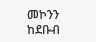መኮንን ከደቡብ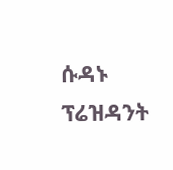ሱዳኑ ፕሬዝዳንት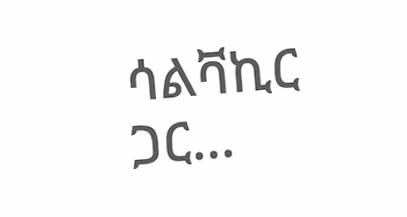ሳልቫኪር ጋር…